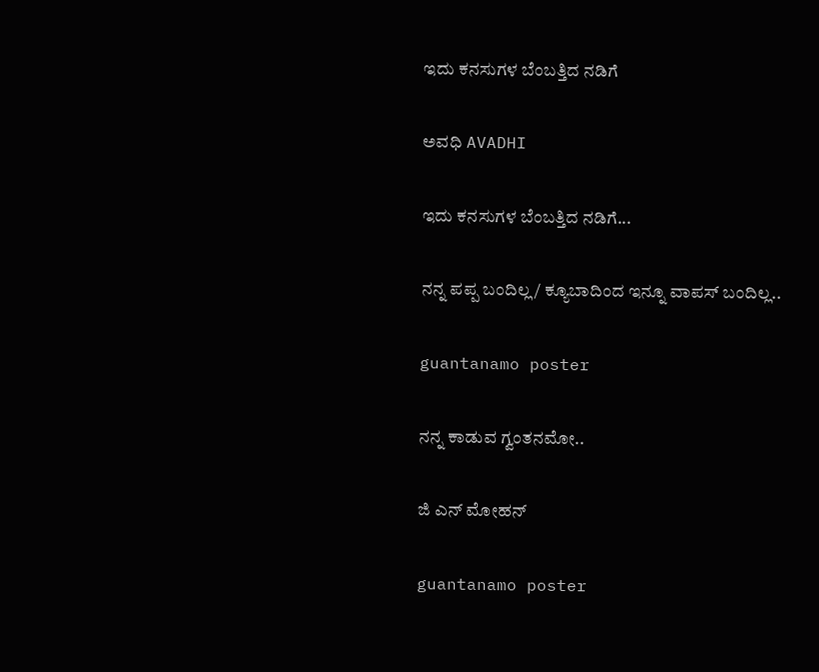ಇದು ಕನಸುಗಳ ಬೆಂಬತ್ತಿದ ನಡಿಗೆ‍

ಅವಧಿ AVADHI

ಇದು ಕನಸುಗಳ ಬೆಂಬತ್ತಿದ ನಡಿಗೆ...

ನನ್ನ ಪಪ್ಪ ಬಂದಿಲ್ಲ/ ಕ್ಯೂಬಾದಿಂದ ಇನ್ನೂ ವಾಪಸ್ ಬಂದಿಲ್ಲ..

guantanamo poster

ನನ್ನ ಕಾಡುವ ಗ್ವಂತನಮೋ..

ಜಿ ಎನ್ ಮೋಹನ್

guantanamo poster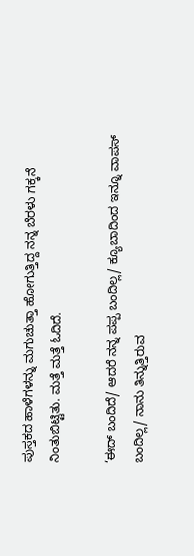ಪುಸ್ತಕದ ಹಾಳೆಗಳನ್ನು ಮಗುಚುತ್ತಾ ಹೋಗುತ್ತಿದ್ದ ನನ್ನ ಬೆರಳು ಗಕ್ಕನೆ ನಿಂತುಬಿಟ್ಟಿತು. ಮತ್ತೆ ಮತ್ತೆ ಓದಿದೆ.

‘ಈದ್ ಬಂದಿದೆ/ ಆದರೆ ನನ್ನ ಪಪ್ಪ ಬಂದಿಲ್ಲ/ ಕ್ಯೂಬಾದಿಂದ ಇನ್ನೂ ವಾಪಸ್ ಬಂದಿಲ್ಲ/ ನಾನು ತಿನ್ನುತ್ತಿರುವ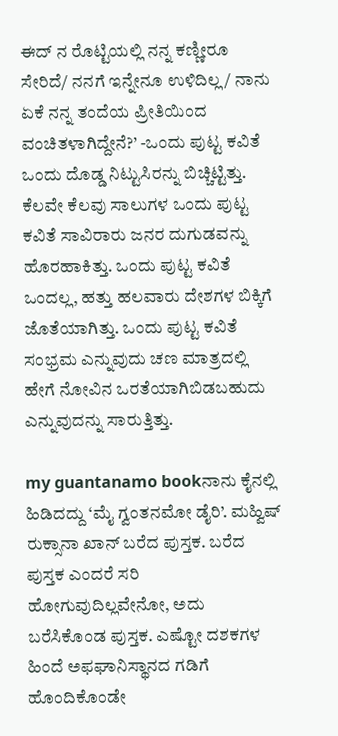ಈದ್ ನ ರೊಟ್ಟಿಯಲ್ಲಿ ನನ್ನ ಕಣ್ಣೀರೂ ಸೇರಿದೆ/ ನನಗೆ ಇನ್ನೇನೂ ಉಳಿದಿಲ್ಲ/ ನಾನು ಏಕೆ ನನ್ನ ತಂದೆಯ ಪ್ರೀತಿಯಿಂದ ವಂಚಿತಳಾಗಿದ್ದೇನೆ?’ -ಒಂದು ಪುಟ್ಟ ಕವಿತೆ ಒಂದು ದೊಡ್ಡ ನಿಟ್ಟುಸಿರನ್ನು ಬಿಚ್ಚಿಟ್ಟಿತ್ತು. ಕೆಲವೇ ಕೆಲವು ಸಾಲುಗಳ ಒಂದು ಪುಟ್ಟ ಕವಿತೆ ಸಾವಿರಾರು ಜನರ ದುಗುಡವನ್ನು ಹೊರಹಾಕಿತ್ತು. ಒಂದು ಪುಟ್ಟ ಕವಿತೆ ಒಂದಲ್ಲ, ಹತ್ತು ಹಲವಾರು ದೇಶಗಳ ಬಿಕ್ಕಿಗೆ ಜೊತೆಯಾಗಿತ್ತು. ಒಂದು ಪುಟ್ಟ ಕವಿತೆ ಸಂಭ್ರಮ ಎನ್ನುವುದು ಚಣ ಮಾತ್ರದಲ್ಲಿ ಹೇಗೆ ನೋವಿನ ಒರತೆಯಾಗಿಬಿಡಬಹುದು ಎನ್ನುವುದನ್ನು ಸಾರುತ್ತಿತ್ತು.

my guantanamo bookನಾನು ಕೈನಲ್ಲಿ ಹಿಡಿದದ್ದು ‘ಮೈ ಗ್ವಂತನಮೋ ಡೈರಿ’. ಮಹ್ವಿಷ್ ರುಕ್ಸಾನಾ ಖಾನ್ ಬರೆದ ಪುಸ್ತಕ. ಬರೆದ ಪುಸ್ತಕ ಎಂದರೆ ಸರಿ ಹೋಗುವುದಿಲ್ಲವೇನೋ, ಅದು ಬರೆಸಿಕೊಂಡ ಪುಸ್ತಕ. ಎಷ್ಟೋ ದಶಕಗಳ ಹಿಂದೆ ಅಫಘಾನಿಸ್ಥಾನದ ಗಡಿಗೆ ಹೊಂದಿಕೊಂಡೇ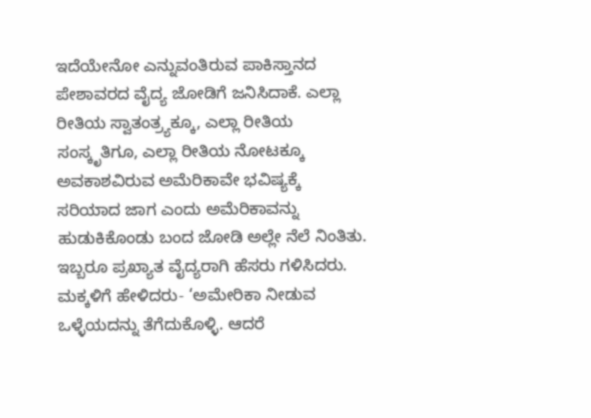ಇದೆಯೇನೋ ಎನ್ನುವಂತಿರುವ ಪಾಕಿಸ್ತಾನದ ಪೇಶಾವರದ ವೈದ್ಯ ಜೋಡಿಗೆ ಜನಿಸಿದಾಕೆ. ಎಲ್ಲಾ ರೀತಿಯ ಸ್ವಾತಂತ್ರ್ಯಕ್ಕೂ, ಎಲ್ಲಾ ರೀತಿಯ ಸಂಸ್ಕೃತಿಗೂ, ಎಲ್ಲಾ ರೀತಿಯ ನೋಟಕ್ಕೂ ಅವಕಾಶವಿರುವ ಅಮೆರಿಕಾವೇ ಭವಿಷ್ಯಕ್ಕೆ ಸರಿಯಾದ ಜಾಗ ಎಂದು ಅಮೆರಿಕಾವನ್ನು ಹುಡುಕಿಕೊಂಡು ಬಂದ ಜೋಡಿ ಅಲ್ಲೇ ನೆಲೆ ನಿಂತಿತು. ಇಬ್ಬರೂ ಪ್ರಖ್ಯಾತ ವೈದ್ಯರಾಗಿ ಹೆಸರು ಗಳಿಸಿದರು. ಮಕ್ಕಳಿಗೆ ಹೇಳಿದರು- ‘ಅಮೇರಿಕಾ ನೀಡುವ ಒಳ್ಳೆಯದನ್ನು ತೆಗೆದುಕೊಳ್ಳಿ. ಆದರೆ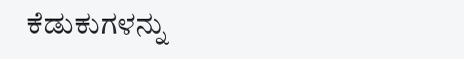ಕೆಡುಕುಗಳನ್ನು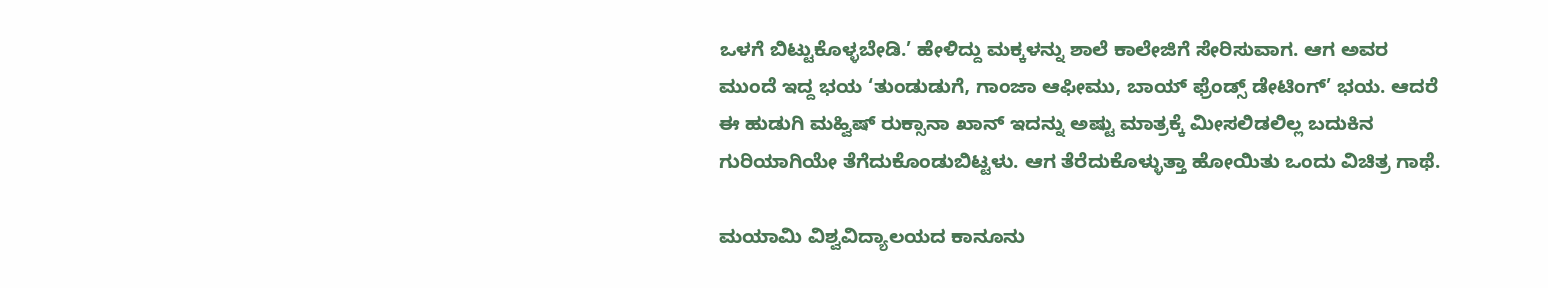ಒಳಗೆ ಬಿಟ್ಟುಕೊಳ್ಳಬೇಡಿ.’ ಹೇಳಿದ್ದು ಮಕ್ಕಳನ್ನು ಶಾಲೆ ಕಾಲೇಜಿಗೆ ಸೇರಿಸುವಾಗ. ಆಗ ಅವರ ಮುಂದೆ ಇದ್ದ ಭಯ ‘ತುಂಡುಡುಗೆ, ಗಾಂಜಾ ಆಫೀಮು, ಬಾಯ್ ಫ್ರೆಂಡ್ಸ್ ಡೇಟಿಂಗ್’ ಭಯ. ಆದರೆ ಈ ಹುಡುಗಿ ಮಹ್ವಿಷ್ ರುಕ್ಸಾನಾ ಖಾನ್ ಇದನ್ನು ಅಷ್ಟು ಮಾತ್ರಕ್ಕೆ ಮೀಸಲಿಡಲಿಲ್ಲ ಬದುಕಿನ ಗುರಿಯಾಗಿಯೇ ತೆಗೆದುಕೊಂಡುಬಿಟ್ಟಳು. ಆಗ ತೆರೆದುಕೊಳ್ಳುತ್ತಾ ಹೋಯಿತು ಒಂದು ವಿಚಿತ್ರ ಗಾಥೆ.

ಮಯಾಮಿ ವಿಶ್ವವಿದ್ಯಾಲಯದ ಕಾನೂನು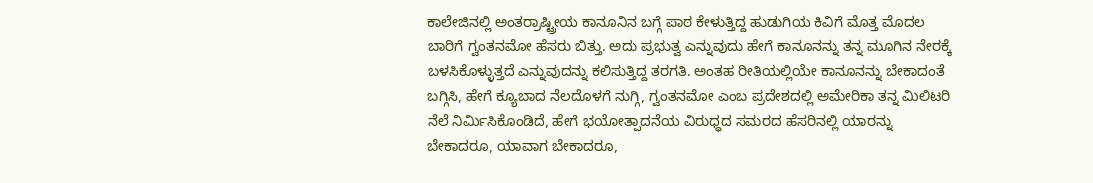ಕಾಲೇಜಿನಲ್ಲಿ ಅಂತರ್ರಾಷ್ಟ್ರೀಯ ಕಾನೂನಿನ ಬಗ್ಗೆ ಪಾಠ ಕೇಳುತ್ತಿದ್ದ ಹುಡುಗಿಯ ಕಿವಿಗೆ ಮೊತ್ತ ಮೊದಲ ಬಾರಿಗೆ ಗ್ವಂತನಮೋ ಹೆಸರು ಬಿತ್ತು. ಅದು ಪ್ರಭುತ್ವ ಎನ್ನುವುದು ಹೇಗೆ ಕಾನೂನನ್ನು ತನ್ನ ಮೂಗಿನ ನೇರಕ್ಕೆ ಬಳಸಿಕೊಳ್ಳುತ್ತದೆ ಎನ್ನುವುದನ್ನು ಕಲಿಸುತ್ತಿದ್ದ ತರಗತಿ. ಅಂತಹ ರೀತಿಯಲ್ಲಿಯೇ ಕಾನೂನನ್ನು ಬೇಕಾದಂತೆ ಬಗ್ಗಿಸಿ, ಹೇಗೆ ಕ್ಯೂಬಾದ ನೆಲದೊಳಗೆ ನುಗ್ಗಿ, ಗ್ವಂತನಮೋ ಎಂಬ ಪ್ರದೇಶದಲ್ಲಿ ಅಮೇರಿಕಾ ತನ್ನ ಮಿಲಿಟರಿ ನೆಲೆ ನಿರ್ಮಿಸಿಕೊಂಡಿದೆ, ಹೇಗೆ ಭಯೋತ್ಪಾದನೆಯ ವಿರುಧ್ಧದ ಸಮರದ ಹೆಸರಿನಲ್ಲಿ ಯಾರನ್ನು ಬೇಕಾದರೂ, ಯಾವಾಗ ಬೇಕಾದರೂ,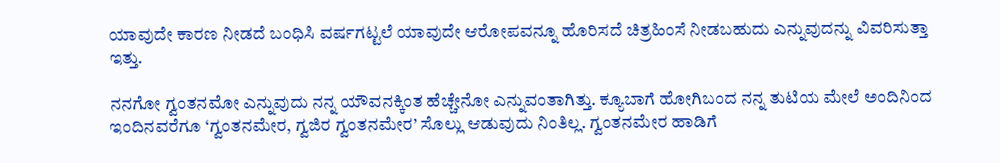ಯಾವುದೇ ಕಾರಣ ನೀಡದೆ ಬಂಧಿಸಿ ವರ್ಷಗಟ್ಟಲೆ ಯಾವುದೇ ಆರೋಪವನ್ನೂ ಹೊರಿಸದೆ ಚಿತ್ರಹಿಂಸೆ ನೀಡಬಹುದು ಎನ್ನುವುದನ್ನು ವಿವರಿಸುತ್ತಾ ಇತ್ತು.

ನನಗೋ ಗ್ವಂತನಮೋ ಎನ್ನುವುದು ನನ್ನ ಯೌವನಕ್ಕಿಂತ ಹೆಚ್ಚೇನೋ ಎನ್ನುವಂತಾಗಿತ್ತು. ಕ್ಯೂಬಾಗೆ ಹೋಗಿಬಂದ ನನ್ನ ತುಟಿಯ ಮೇಲೆ ಅಂದಿನಿಂದ ಇಂದಿನವರೆಗೂ ‘ಗ್ವಂತನಮೇರ, ಗ್ವಜಿರ ಗ್ವಂತನಮೇರ’ ಸೊಲ್ಲು ಆಡುವುದು ನಿಂತಿಲ್ಲ. ಗ್ವಂತನಮೇರ ಹಾಡಿಗೆ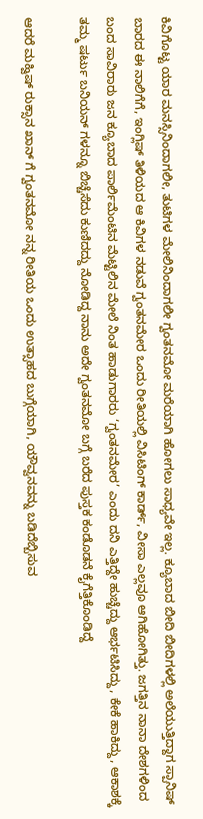ಕಿವಿಗೊಟ್ಟ ಯಾರ ಮನಸ್ಸಿನಿಂದಾಗಲೀ, ತುಟಿಗಳ ಮೇಲಿನಿಂದಾಗಲೀ ಗ್ವಂತನಮೋ ಮರೆಯಾಗಿ ಹೋಗಲು ಸಾಧ್ಯವೇ ಇಲ್ಲ. ಕ್ಯೂಬಾದ ಬೀದಿ ಬೀದಿಗಳಲ್ಲಿ ಅಲೆಯುತ್ತಿದ್ದಾಗ ಸ್ಪಾನಿಷ್ ಬಾರದ ಈ ನಾಲಿಗೆಗೆ, ಇಂಗ್ಲಿಷ್ ತಿಳಿಯದ ಆ ಕಿವಿಗಳ ನಡುವೆ ಗ್ವಂತನಮೇರ ಒಂದು ರೀತಿಯಲ್ಲಿ ವಿಸಿಟಿಂಗ್ ಕಾರ್ಡ್, ವೀಸಾ ಎಲ್ಲವೂ ಆಗಿಹೋಗಿತ್ತು. ಜಗತ್ತಿನ ನಾನಾ ದೇಶಗಳಿಂದ ಬಂದ ಸಾವಿರಾರು ಜನ ಕ್ಯೂಬಾದ ಪಾರ್ಲಿಮೆಂಟಿನ ಮೆಟ್ಟಿಲಿನ ಮೇಲೆ ನಿಂತ ಹಾಡುಗಾರರು ‘ಗ್ವಂತನಮೇರ’ ಎಂದು ದನಿ ಎತ್ತಿದ್ದೇ ಹುಚ್ಚೆದ್ದು ಆರ್ಭಟಿಸಿದ್ದು, ಕೇಕೆ ಹಾಕಿದ್ದು, ಆಕಾಶಕ್ಕೆ ತಮ್ಮ ಷರ್ಟು ಬನಿಯನ್ ಗಳನ್ನೂ ಬಿಚ್ಚೆಸೆದು ಕುಣಿದದ್ದು ನೋಡಿದ್ದ ನಾನು ಅದೇ ಗ್ವಂತನಮೋ ಬಗ್ಗೆ ಬರೆದ ಪುಸ್ತಕ ಕಂಡೊಡನೆ ಕೈಗೆತ್ತಿಕೊಂಡಿದ್ದೆ

ಆದರೆ ಮಹ್ವಿಷ್ ರುಕ್ಸಾನ ಖಾನ್ ಗೆ ಗ್ವಂತನಮೋ ನನ್ನ ರೀತಿಯ ಒಂದು ಉತ್ಸಾಹದ ಬುಗ್ಗೆಯಾಗಿ, ಯೌವ್ವನವನ್ನು ಬಡಿದೆಬ್ಬಿಸುವ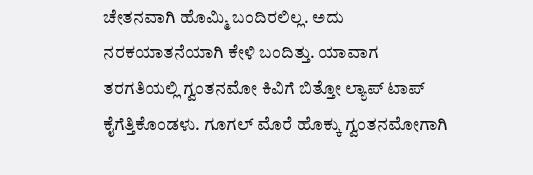ಚೇತನವಾಗಿ ಹೊಮ್ಮಿ ಬಂದಿರಲಿಲ್ಲ. ಅದು ನರಕಯಾತನೆಯಾಗಿ ಕೇಳಿ ಬಂದಿತ್ತು. ಯಾವಾಗ ತರಗತಿಯಲ್ಲಿ ಗ್ವಂತನಮೋ ಕಿವಿಗೆ ಬಿತ್ತೋ ಲ್ಯಾಪ್ ಟಾಪ್ ಕೈಗೆತ್ತಿಕೊಂಡಳು. ಗೂಗಲ್ ಮೊರೆ ಹೊಕ್ಕು ಗ್ವಂತನಮೋಗಾಗಿ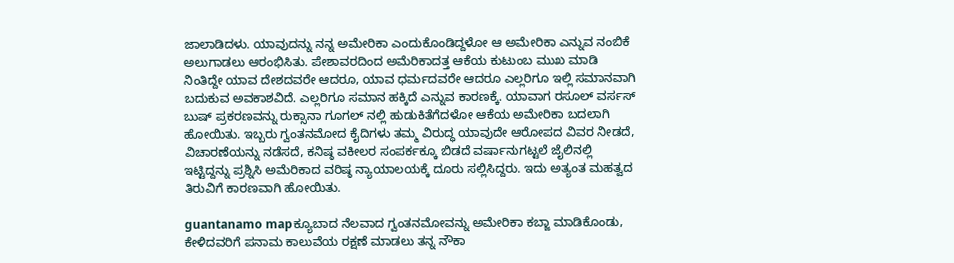ಜಾಲಾಡಿದಳು. ಯಾವುದನ್ನು ನನ್ನ ಅಮೇರಿಕಾ ಎಂದುಕೊಂಡಿದ್ದಳೋ ಆ ಅಮೇರಿಕಾ ಎನ್ನುವ ನಂಬಿಕೆ ಅಲುಗಾಡಲು ಆರಂಭಿಸಿತು. ಪೇಶಾವರದಿಂದ ಅಮೆರಿಕಾದತ್ತ ಆಕೆಯ ಕುಟುಂಬ ಮುಖ ಮಾಡಿ ನಿಂತಿದ್ದೇ ಯಾವ ದೇಶದವರೇ ಆದರೂ, ಯಾವ ಧರ್ಮದವರೇ ಆದರೂ ಎಲ್ಲರಿಗೂ ಇಲ್ಲಿ ಸಮಾನವಾಗಿ ಬದುಕುವ ಅವಕಾಶವಿದೆ. ಎಲ್ಲರಿಗೂ ಸಮಾನ ಹಕ್ಕಿದೆ ಎನ್ನುವ ಕಾರಣಕ್ಕೆ. ಯಾವಾಗ ರಸೂಲ್ ವರ್ಸಸ್ ಬುಷ್ ಪ್ರಕರಣವನ್ನು ರುಕ್ಸಾನಾ ಗೂಗಲ್ ನಲ್ಲಿ ಹುಡುಕಿತೆಗೆದಳೋ ಆಕೆಯ ಅಮೇರಿಕಾ ಬದಲಾಗಿ ಹೋಯಿತು. ಇಬ್ಬರು ಗ್ವಂತನಮೋದ ಕೈದಿಗಳು ತಮ್ಮ ವಿರುದ್ಧ ಯಾವುದೇ ಆರೋಪದ ವಿವರ ನೀಡದೆ, ವಿಚಾರಣೆಯನ್ನು ನಡೆಸದೆ, ಕನಿಷ್ಠ ವಕೀಲರ ಸಂಪರ್ಕಕ್ಕೂ ಬಿಡದೆ ವರ್ಷಾನುಗಟ್ಟಲೆ ಜೈಲಿನಲ್ಲಿ ಇಟ್ಟಿದ್ದನ್ನು ಪ್ರಶ್ನಿಸಿ ಅಮೆರಿಕಾದ ವರಿಷ್ಠ ನ್ಯಾಯಾಲಯಕ್ಕೆ ದೂರು ಸಲ್ಲಿಸಿದ್ದರು. ಇದು ಅತ್ಯಂತ ಮಹತ್ವದ ತಿರುವಿಗೆ ಕಾರಣವಾಗಿ ಹೋಯಿತು.

guantanamo mapಕ್ಯೂಬಾದ ನೆಲವಾದ ಗ್ವಂತನಮೋವನ್ನು ಅಮೇರಿಕಾ ಕಬ್ಜಾ ಮಾಡಿಕೊಂಡು, ಕೇಳಿದವರಿಗೆ ಪನಾಮ ಕಾಲುವೆಯ ರಕ್ಷಣೆ ಮಾಡಲು ತನ್ನ ನೌಕಾ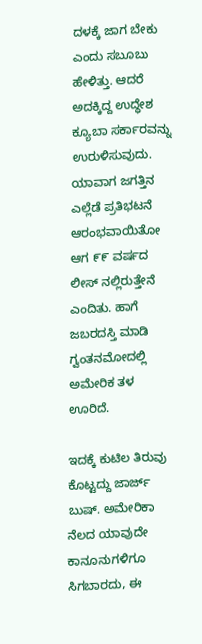ದಳಕ್ಕೆ ಜಾಗ ಬೇಕು ಎಂದು ಸಬೂಬು ಹೇಳಿತ್ತು. ಆದರೆ ಅದಕ್ಕಿದ್ದ ಉದ್ಧೇಶ ಕ್ಯೂಬಾ ಸರ್ಕಾರವನ್ನು ಉರುಳಿಸುವುದು. ಯಾವಾಗ ಜಗತ್ತಿನ ಎಲ್ಲೆಡೆ ಪ್ರತಿಭಟನೆ ಆರಂಭವಾಯಿತೋ ಆಗ ೯೯ ವರ್ಷದ ಲೀಸ್ ನಲ್ಲಿರುತ್ತೇನೆ ಎಂದಿತು. ಹಾಗೆ ಜಬರದಸ್ತಿ ಮಾಡಿ ಗ್ವಂತನಮೋದಲ್ಲಿ ಅಮೇರಿಕ ತಳ ಊರಿದೆ.

ಇದಕ್ಕೆ ಕುಟಿಲ ತಿರುವು ಕೊಟ್ಟದ್ದು ಜಾರ್ಜ್ ಬುಷ್. ಅಮೇರಿಕಾ ನೆಲದ ಯಾವುದೇ ಕಾನೂನುಗಳಿಗೂ ಸಿಗಬಾರದು, ಈ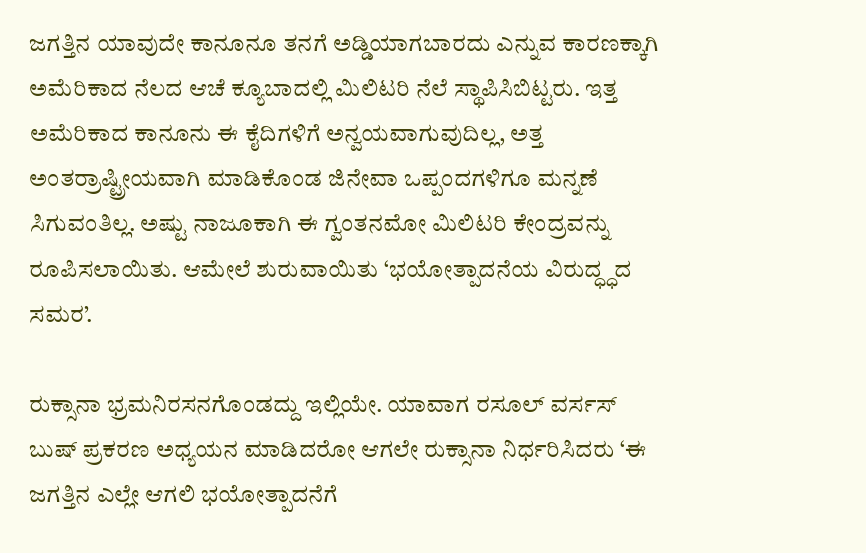ಜಗತ್ತಿನ ಯಾವುದೇ ಕಾನೂನೂ ತನಗೆ ಅಡ್ಡಿಯಾಗಬಾರದು ಎನ್ನುವ ಕಾರಣಕ್ಕಾಗಿ ಅಮೆರಿಕಾದ ನೆಲದ ಆಚೆ ಕ್ಯೂಬಾದಲ್ಲಿ ಮಿಲಿಟರಿ ನೆಲೆ ಸ್ಥಾಪಿಸಿಬಿಟ್ಟರು. ಇತ್ತ ಅಮೆರಿಕಾದ ಕಾನೂನು ಈ ಕೈದಿಗಳಿಗೆ ಅನ್ವಯವಾಗುವುದಿಲ್ಲ, ಅತ್ತ ಅಂತರ್ರಾಷ್ಟ್ರೀಯವಾಗಿ ಮಾಡಿಕೊಂಡ ಜಿನೇವಾ ಒಪ್ಪಂದಗಳಿಗೂ ಮನ್ನಣೆ ಸಿಗುವಂತಿಲ್ಲ. ಅಷ್ಟು ನಾಜೂಕಾಗಿ ಈ ಗ್ವಂತನಮೋ ಮಿಲಿಟರಿ ಕೇಂದ್ರವನ್ನು ರೂಪಿಸಲಾಯಿತು. ಆಮೇಲೆ ಶುರುವಾಯಿತು ‘ಭಯೋತ್ಪಾದನೆಯ ವಿರುದ್ಧ್ಧದ ಸಮರ’.

ರುಕ್ಸಾನಾ ಭ್ರಮನಿರಸನಗೊಂಡದ್ದು ಇಲ್ಲಿಯೇ. ಯಾವಾಗ ರಸೂಲ್ ವರ್ಸಸ್ ಬುಷ್ ಪ್ರಕರಣ ಅಧ್ಯಯನ ಮಾಡಿದರೋ ಆಗಲೇ ರುಕ್ಸಾನಾ ನಿರ್ಧರಿಸಿದರು ‘ಈ ಜಗತ್ತಿನ ಎಲ್ಲೇ ಆಗಲಿ ಭಯೋತ್ಪಾದನೆಗೆ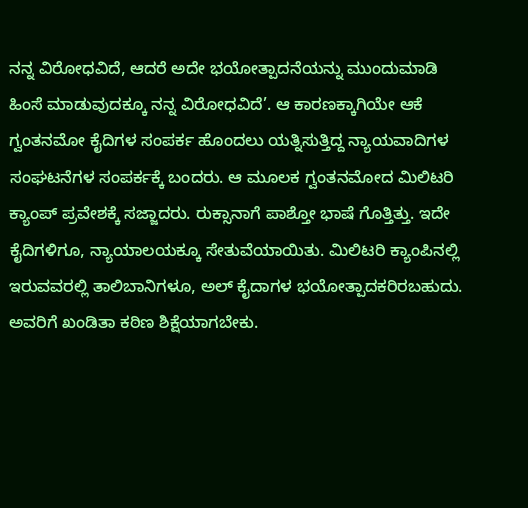ನನ್ನ ವಿರೋಧವಿದೆ, ಆದರೆ ಅದೇ ಭಯೋತ್ಪಾದನೆಯನ್ನು ಮುಂದುಮಾಡಿ ಹಿಂಸೆ ಮಾಡುವುದಕ್ಕೂ ನನ್ನ ವಿರೋಧವಿದೆ’. ಆ ಕಾರಣಕ್ಕಾಗಿಯೇ ಆಕೆ ಗ್ವಂತನಮೋ ಕೈದಿಗಳ ಸಂಪರ್ಕ ಹೊಂದಲು ಯತ್ನಿಸುತ್ತಿದ್ದ ನ್ಯಾಯವಾದಿಗಳ ಸಂಘಟನೆಗಳ ಸಂಪರ್ಕಕ್ಕೆ ಬಂದರು. ಆ ಮೂಲಕ ಗ್ವಂತನಮೋದ ಮಿಲಿಟರಿ ಕ್ಯಾಂಪ್ ಪ್ರವೇಶಕ್ಕೆ ಸಜ್ಜಾದರು. ರುಕ್ಸಾನಾಗೆ ಪಾಶ್ತೋ ಭಾಷೆ ಗೊತ್ತಿತ್ತು. ಇದೇ ಕೈದಿಗಳಿಗೂ, ನ್ಯಾಯಾಲಯಕ್ಕೂ ಸೇತುವೆಯಾಯಿತು. ಮಿಲಿಟರಿ ಕ್ಯಾಂಪಿನಲ್ಲಿ ಇರುವವರಲ್ಲಿ ತಾಲಿಬಾನಿಗಳೂ, ಅಲ್ ಕೈದಾಗಳ ಭಯೋತ್ಪಾದಕರಿರಬಹುದು. ಅವರಿಗೆ ಖಂಡಿತಾ ಕಠಿಣ ಶಿಕ್ಷೆಯಾಗಬೇಕು.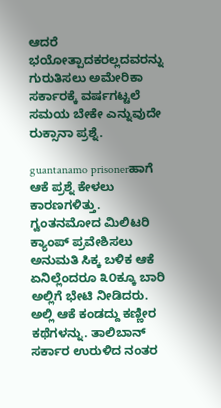ಆದರೆ ಭಯೋತ್ಪಾದಕರಲ್ಲದವರನ್ನು ಗುರುತಿಸಲು ಅಮೇರಿಕಾ ಸರ್ಕಾರಕ್ಕೆ ವರ್ಷಗಟ್ಟಲೆ ಸಮಯ ಬೇಕೇ ಎನ್ನುವುದೇ ರುಕ್ಸಾನಾ ಪ್ರಶ್ನೆ.

guantanamo prisonerಹಾಗೆ ಆಕೆ ಪ್ರಶ್ನೆ ಕೇಳಲು ಕಾರಣಗಳಿತ್ತು. ಗ್ವಂತನಮೋದ ಮಿಲಿಟರಿ ಕ್ಯಾಂಪ್ ಪ್ರವೇಶಿಸಲು ಅನುಮತಿ ಸಿಕ್ಕ ಬಳಿಕ ಆಕೆ ಏನಿಲ್ಲೆಂದರೂ ೩೦ಕ್ಕೂ ಬಾರಿ ಅಲ್ಲಿಗೆ ಭೇಟಿ ನೀಡಿದರು. ಅಲ್ಲಿ ಆಕೆ ಕಂಡದ್ದು ಕಣ್ಣೀರ ಕಥೆಗಳನ್ನು. ತಾಲಿಬಾನ್ ಸರ್ಕಾರ ಉರುಳಿದ ನಂತರ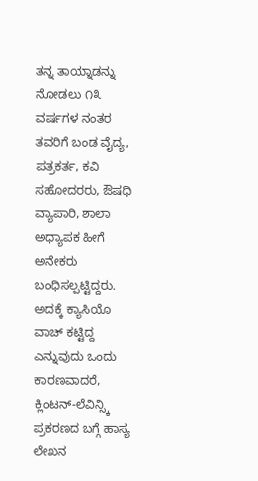ತನ್ನ ತಾಯ್ನಾಡನ್ನು ನೋಡಲು ೧೩ ವರ್ಷಗಳ ನಂತರ ತವರಿಗೆ ಬಂಡ ವೈದ್ಯ, ಪತ್ರಕರ್ತ, ಕವಿ ಸಹೋದರರು, ಔಷಧಿ ವ್ಯಾಪಾರಿ, ಶಾಲಾ ಅಧ್ಯಾಪಕ ಹೀಗೆ ಅನೇಕರು ಬಂಧಿಸಲ್ಪಟ್ಟಿದ್ದರು. ಅದಕ್ಕೆ ಕ್ಯಾಸಿಯೊ ವಾಚ್ ಕಟ್ಟಿದ್ದ ಎನ್ನುವುದು ಒಂದು ಕಾರಣವಾದರೆ, ಕ್ಲಿಂಟನ್-ಲೆವಿನ್ಸ್ಕಿ ಪ್ರಕರಣದ ಬಗ್ಗೆ ಹಾಸ್ಯ ಲೇಖನ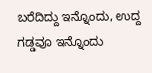ಬರೆದಿದ್ದು ಇನ್ನೊಂದು, ಉದ್ದ ಗಡ್ಡವೂ ಇನ್ನೊಂದು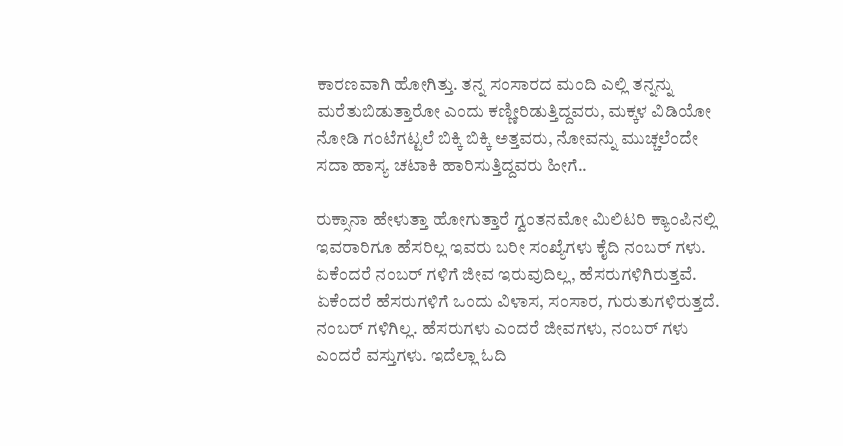ಕಾರಣವಾಗಿ ಹೋಗಿತ್ತು. ತನ್ನ ಸಂಸಾರದ ಮಂದಿ ಎಲ್ಲಿ ತನ್ನನ್ನು ಮರೆತುಬಿಡುತ್ತಾರೋ ಎಂದು ಕಣ್ಣೀರಿಡುತ್ತಿದ್ದವರು, ಮಕ್ಕಳ ವಿಡಿಯೋ ನೋಡಿ ಗಂಟೆಗಟ್ಟಲೆ ಬಿಕ್ಕಿ ಬಿಕ್ಕಿ ಅತ್ತವರು, ನೋವನ್ನು ಮುಚ್ಚಲೆಂದೇ ಸದಾ ಹಾಸ್ಯ ಚಟಾಕಿ ಹಾರಿಸುತ್ತಿದ್ದವರು ಹೀಗೆ..

ರುಕ್ಸಾನಾ ಹೇಳುತ್ತಾ ಹೋಗುತ್ತಾರೆ ಗ್ವಂತನಮೋ ಮಿಲಿಟರಿ ಕ್ಯಾಂಪಿನಲ್ಲಿ ಇವರಾರಿಗೂ ಹೆಸರಿಲ್ಲ ಇವರು ಬರೀ ಸಂಖ್ಯೆಗಳು ಕೈದಿ ನಂಬರ್ ಗಳು. ಏಕೆಂದರೆ ನಂಬರ್ ಗಳಿಗೆ ಜೀವ ಇರುವುದಿಲ್ಲ, ಹೆಸರುಗಳಿಗಿರುತ್ತವೆ. ಏಕೆಂದರೆ ಹೆಸರುಗಳಿಗೆ ಒಂದು ವಿಳಾಸ, ಸಂಸಾರ, ಗುರುತುಗಳಿರುತ್ತದೆ. ನಂಬರ್ ಗಳಿಗಿಲ್ಲ. ಹೆಸರುಗಳು ಎಂದರೆ ಜೀವಗಳು, ನಂಬರ್ ಗಳು ಎಂದರೆ ವಸ್ತುಗಳು. ಇದೆಲ್ಲಾ ಓದಿ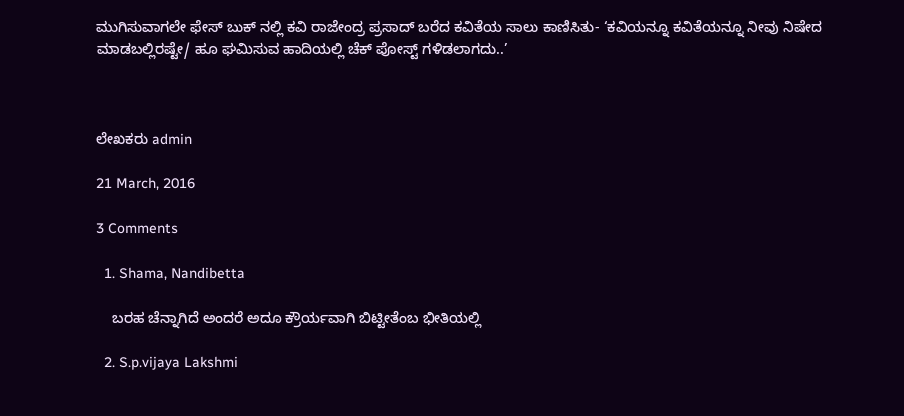ಮುಗಿಸುವಾಗಲೇ ಫೇಸ್ ಬುಕ್ ನಲ್ಲಿ ಕವಿ ರಾಜೇಂದ್ರ ಪ್ರಸಾದ್ ಬರೆದ ಕವಿತೆಯ ಸಾಲು ಕಾಣಿಸಿತು- ‘ಕವಿಯನ್ನೂ ಕವಿತೆಯನ್ನೂ ನೀವು ನಿಷೇದ ಮಾಡಬಲ್ಲಿರಷ್ಟೇ/ ಹೂ ಘಮಿಸುವ ಹಾದಿಯಲ್ಲಿ ಚೆಕ್ ಪೋಸ್ಟ್ ಗಳಿಡಲಾಗದು..’



ಲೇಖಕರು admin

21 March, 2016

3 Comments

  1. Shama, Nandibetta

    ಬರಹ ಚೆನ್ನಾಗಿದೆ ಅಂದರೆ ಅದೂ ಕ್ರೌರ್ಯವಾಗಿ ಬಿಟ್ಟೀತೆಂಬ ಭೀತಿಯಲ್ಲಿ

  2. S.p.vijaya Lakshmi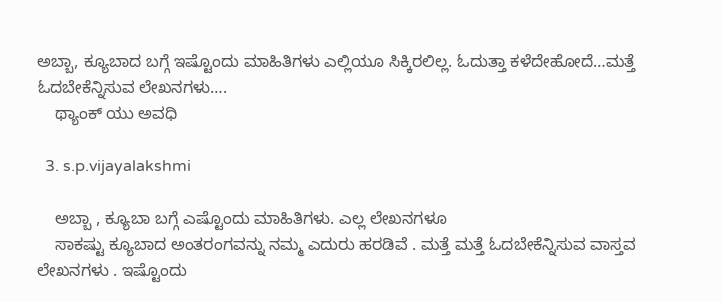ಅಬ್ಬಾ, ಕ್ಯೂಬಾದ ಬಗ್ಗೆ ಇಷ್ಟೊಂದು ಮಾಹಿತಿಗಳು ಎಲ್ಲಿಯೂ ಸಿಕ್ಕಿರಲಿಲ್ಲ. ಓದುತ್ತಾ ಕಳೆದೇಹೋದೆ…ಮತ್ತೆ ಓದಬೇಕೆನ್ನಿಸುವ ಲೇಖನಗಳು….
    ಥ್ಯಾಂಕ್ ಯು ಅವಧಿ

  3. s.p.vijayalakshmi

    ಅಬ್ಬಾ , ಕ್ಯೂಬಾ ಬಗ್ಗೆ ಎಷ್ಟೊಂದು ಮಾಹಿತಿಗಳು. ಎಲ್ಲ ಲೇಖನಗಳೂ
    ಸಾಕಷ್ಟು ಕ್ಯೂಬಾದ ಅಂತರಂಗವನ್ನು ನಮ್ಮ ಎದುರು ಹರಡಿವೆ . ಮತ್ತೆ ಮತ್ತೆ ಓದಬೇಕೆನ್ನಿಸುವ ವಾಸ್ತವ ಲೇಖನಗಳು . ಇಷ್ಟೊಂದು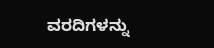ವರದಿಗಳನ್ನು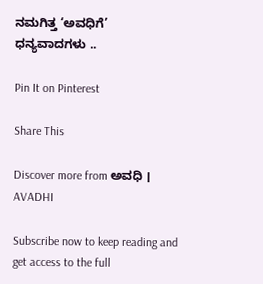ನಮಗಿತ್ತ ‘ಅವಧಿಗೆ’ ಧನ್ಯವಾದಗಳು ..

Pin It on Pinterest

Share This

Discover more from ಅವಧಿ । AVADHI

Subscribe now to keep reading and get access to the full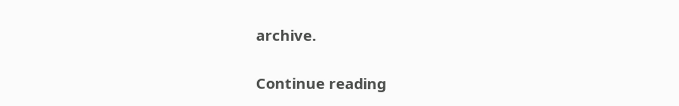archive.

Continue reading